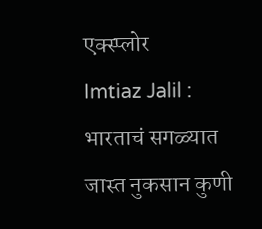एक्स्प्लोर
Imtiaz Jalil : भारताचं सगळ्यात जास्त नुकसान कुणी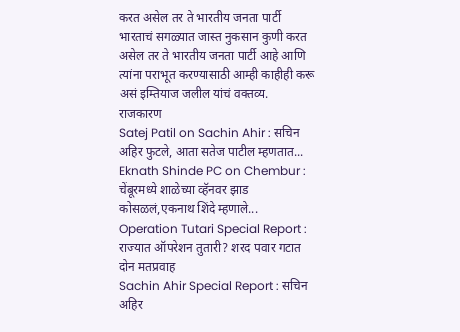करत असेल तर ते भारतीय जनता पार्टी
भारताचं सगळ्यात जास्त नुकसान कुणी करत असेल तर ते भारतीय जनता पार्टी आहे आणि त्यांना पराभूत करण्यासाठी आम्ही काहीही करू असं इम्तियाज जलील यांचं वक्तव्य.
राजकारण
Satej Patil on Sachin Ahir : सचिन अहिर फुटले, आता सतेज पाटील म्हणतात...
Eknath Shinde PC on Chembur : चेंबूरमध्ये शाळेच्या व्हॅनवर झाड कोसळलं,एकनाथ शिंदे म्हणाले...
Operation Tutari Special Report : राज्यात ऑपरेशन तुतारी? शरद पवार गटात दोन मतप्रवाह
Sachin Ahir Special Report : सचिन अहिर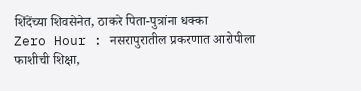शिंदेंच्या शिवसेनेत, ठाकरे पिता-पुत्रांना धक्का
Zero Hour : नसरापुरातील प्रकरणात आरोपीला फाशीची शिक्षा,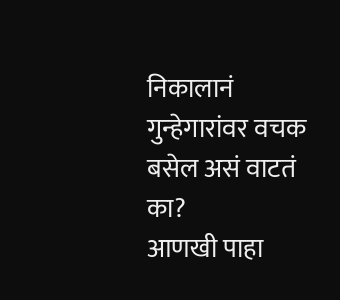निकालानं गुन्हेगारांवर वचक बसेल असं वाटतं का?
आणखी पाहा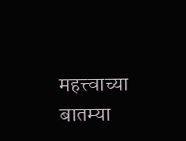महत्त्वाच्या बातम्या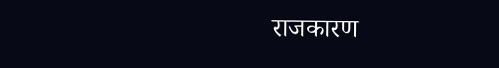राजकारण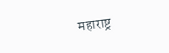महाराष्ट्र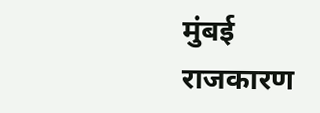मुंबई
राजकारण